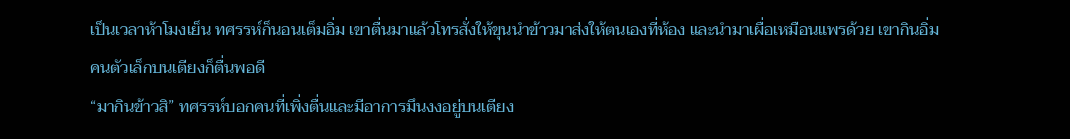เป็นเวลาห้าโมงเย็น ทศรรห์ก็นอนเต็มอิ่ม เขาตื่นมาแล้วโทรสั่งให้ขุนนำข้าวมาส่งให้ตนเองที่ห้อง และนำมาเผื่อเหมือนแพรด้วย เขากินอิ่ม คนตัวเล็กบนเตียงก็ตื่นพอดี
“มากินข้าวสิ” ทศรรห์บอกคนที่เพิ่งตื่นและมีอาการมึนงงอยู่บนเตียง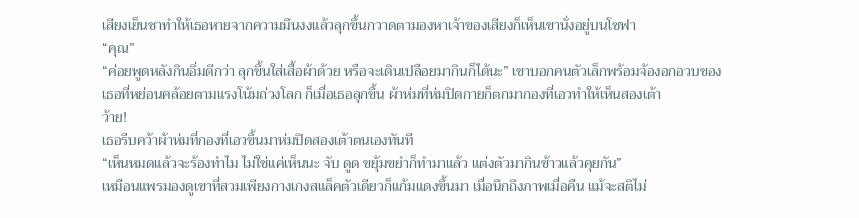เสียงเย็นชาทำให้เธอหายจากความมึนงงแล้วลุกขึ้นกวาดตามองหาเจ้าของเสียงก็เห็นเขานั่งอยู่บนโซฟา
“คุณ”
“ค่อยพูดหลังกินอิ่มดีกว่า ลุกขึ้นใส่เสื้อผ้าด้วย หรือจะเดินเปลือยมากินก็ได้นะ” เขาบอกคนตัวเล็กพร้อมจ้องอกอวบของเธอที่หย่อนคล้อยตามแรงโน้มถ่วงโลก ก็เมื่อเธอลุกขึ้น ผ้าห่มที่ห่มปิดกายก็ตกมากองที่เอวทำให้เห็นสองเต้า
ว้าย!
เธอรีบคว้าผ้าห่มที่กองที่เอวขึ้นมาห่มปิดสองเต้าตนเองทันที
“เห็นหมดแล้วจะร้องทำไม ไม่ใช่แค่เห็นนะ จับ ดูด ขยุ้มขยำก็ทำมาแล้ว แต่งตัวมากินข้าวแล้วคุยกัน”
เหมือนแพรมองดูเขาที่สวมเพียงกางเกงสแล็คตัวเดียวก็แก้มแดงขึ้นมา เมื่อนึกถึงภาพเมื่อคืน แม้จะสติไม่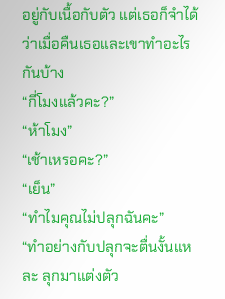อยู่กับเนื้อกับตัว แต่เธอก็จำได้ว่าเมื่อคืนเธอและเขาทำอะไรกันบ้าง
“กี่โมงแล้วคะ?”
“ห้าโมง”
“เช้าเหรอคะ?”
“เย็น”
“ทำไมคุณไม่ปลุกฉันคะ”
“ทำอย่างกับปลุกจะตื่นงั้นแหละ ลุกมาแต่งตัว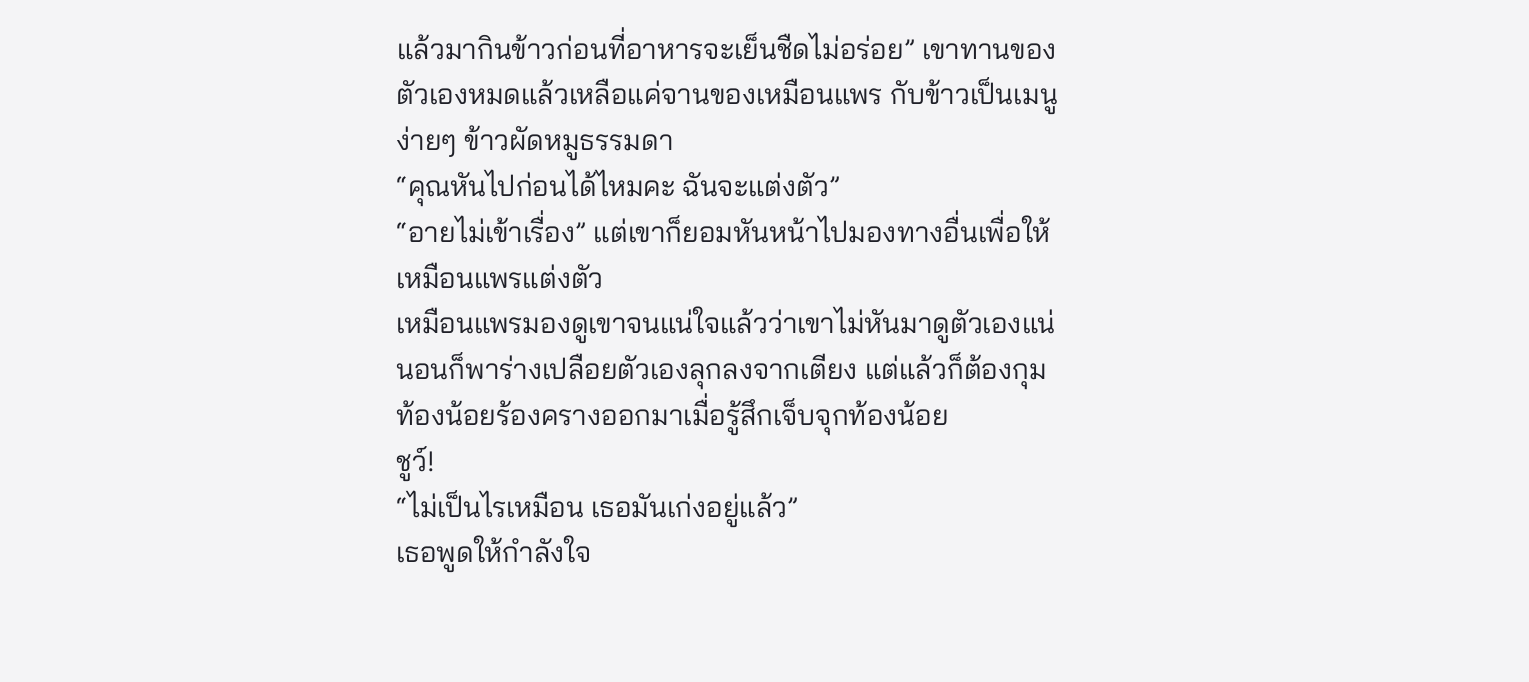แล้วมากินข้าวก่อนที่อาหารจะเย็นชืดไม่อร่อย” เขาทานของตัวเองหมดแล้วเหลือแค่จานของเหมือนแพร กับข้าวเป็นเมนูง่ายๆ ข้าวผัดหมูธรรมดา
“คุณหันไปก่อนได้ไหมคะ ฉันจะแต่งตัว”
“อายไม่เข้าเรื่อง” แต่เขาก็ยอมหันหน้าไปมองทางอื่นเพื่อให้เหมือนแพรแต่งตัว
เหมือนแพรมองดูเขาจนแน่ใจแล้วว่าเขาไม่หันมาดูตัวเองแน่นอนก็พาร่างเปลือยตัวเองลุกลงจากเตียง แต่แล้วก็ต้องกุมท้องน้อยร้องครางออกมาเมื่อรู้สึกเจ็บจุกท้องน้อย
ชูว์!
“ไม่เป็นไรเหมือน เธอมันเก่งอยู่แล้ว”
เธอพูดให้กำลังใจ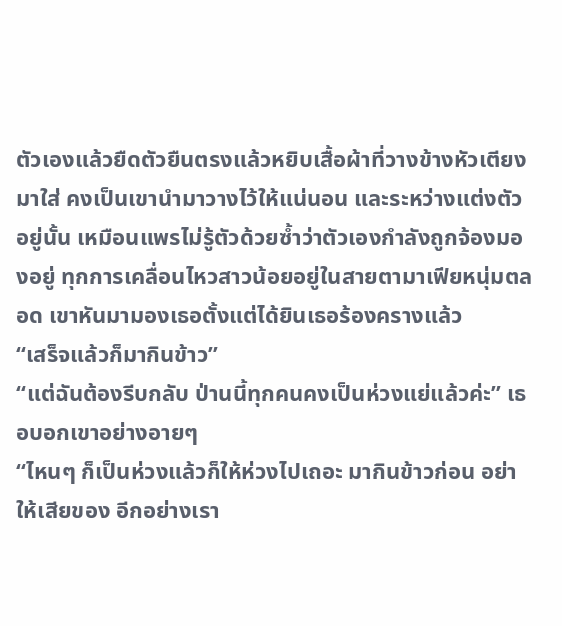ตัวเองแล้วยืดตัวยืนตรงแล้วหยิบเสื้อผ้าที่วางข้างหัวเตียงมาใส่ คงเป็นเขานำมาวางไว้ให้แน่นอน และระหว่างแต่งตัวอยู่นั้น เหมือนแพรไม่รู้ตัวด้วยซ้ำว่าตัวเองกำลังถูกจ้องมองอยู่ ทุกการเคลื่อนไหวสาวน้อยอยู่ในสายตามาเฟียหนุ่มตลอด เขาหันมามองเธอตั้งแต่ได้ยินเธอร้องครางแล้ว
“เสร็จแล้วก็มากินข้าว”
“แต่ฉันต้องรีบกลับ ป่านนี้ทุกคนคงเป็นห่วงแย่แล้วค่ะ” เธอบอกเขาอย่างอายๆ
“ไหนๆ ก็เป็นห่วงแล้วก็ให้ห่วงไปเถอะ มากินข้าวก่อน อย่าให้เสียของ อีกอย่างเรา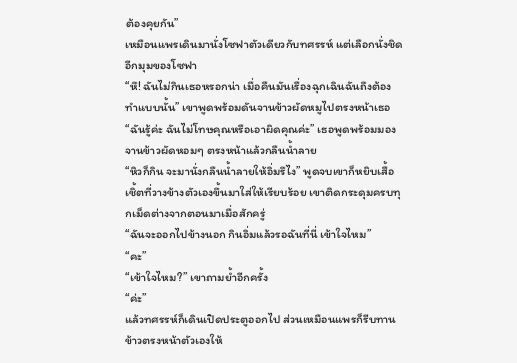ต้องคุยกัน”
เหมือนแพรเดินมานั่งโซฟาตัวเดียวกับทศรรห์ แต่เลือกนั่งชิดอีกมุมของโซฟา
“หึ! ฉันไม่กินเธอหรอกน่า เมื่อคืนมันเรื่องฉุกเฉินฉันถึงต้องทำแบบนั้น” เขาพูดพร้อมดันจานข้าวผัดหมูไปตรงหน้าเธอ
“ฉันรู้ค่ะ ฉันไม่โทษคุณหรือเอาผิดคุณค่ะ” เธอพูดพร้อมมองจานข้าวผัดหอมๆ ตรงหน้าแล้วกลืนน้ำลาย
“หิวก็กิน จะมานั่งกลืนน้ำลายให้อิ่มรึไง” พูดจบเขาก็หยิบเสื้อเชิ้ตที่วางข้างตัวเองขึ้นมาใส่ให้เรียบร้อย เขาติดกระดุมครบทุกเม็ดต่างจากตอนมาเมื่อสักครู่
“ฉันจะออกไปข้างนอก กินอิ่มแล้วรอฉันที่นี่ เข้าใจไหม”
“คะ”
“เข้าใจไหม?” เขาถามย้ำอีกครั้ง
“ค่ะ”
แล้วทศรรห์ก็เดินเปิดประตูออกไป ส่วนเหมือนแพรก็รีบทานข้าวตรงหน้าตัวเองให้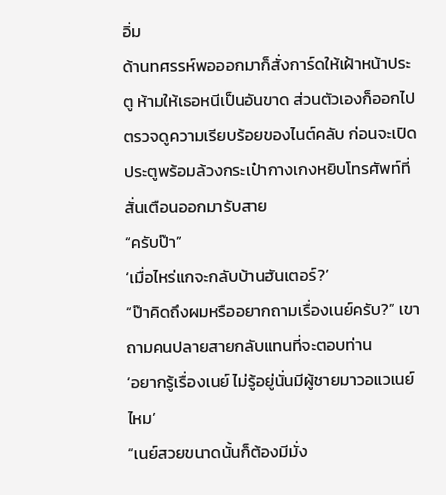อิ่ม
ด้านทศรรห์พอออกมาก็สั่งการ์ดให้เฝ้าหน้าประตู ห้ามให้เธอหนีเป็นอันขาด ส่วนตัวเองก็ออกไปตรวจดูความเรียบร้อยของไนต์คลับ ก่อนจะเปิดประตูพร้อมล้วงกระเป๋ากางเกงหยิบโทรศัพท์ที่สั่นเตือนออกมารับสาย
“ครับป๊า”
‘เมื่อไหร่แกจะกลับบ้านฮันเตอร์?’
“ป๊าคิดถึงผมหรืออยากถามเรื่องเนย์ครับ?” เขาถามคนปลายสายกลับแทนที่จะตอบท่าน
‘อยากรู้เรื่องเนย์ ไม่รู้อยู่นั่นมีผู้ชายมาวอแวเนย์ไหม’
“เนย์สวยขนาดนั้นก็ต้องมีมั่ง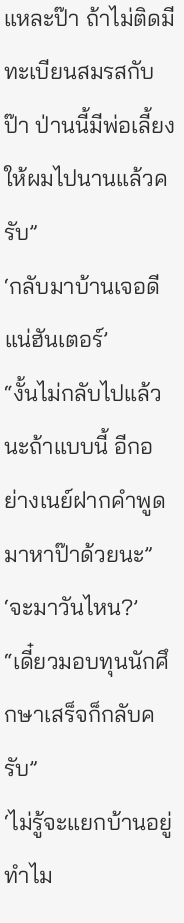แหละป๊า ถ้าไม่ติดมีทะเบียนสมรสกับป๊า ป่านนี้มีพ่อเลี้ยงให้ผมไปนานแล้วครับ”
‘กลับมาบ้านเจอดีแน่ฮันเตอร์’
“งั้นไม่กลับไปแล้วนะถ้าแบบนี้ อีกอย่างเนย์ฝากคำพูดมาหาป๊าด้วยนะ”
‘จะมาวันไหน?’
“เดี๋ยวมอบทุนนักศึกษาเสร็จก็กลับครับ”
‘ไม่รู้จะแยกบ้านอยู่ทำไม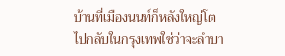บ้านที่เมืองนนท์ก็หลังใหญ่โต ไปกลับในกรุงเทพใช่ว่าจะลำบา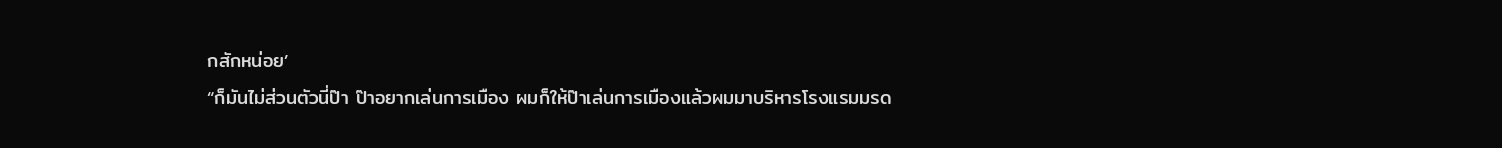กสักหน่อย’
“ก็มันไม่ส่วนตัวนี่ป๊า ป๊าอยากเล่นการเมือง ผมก็ให้ป๊าเล่นการเมืองแล้วผมมาบริหารโรงแรมมรด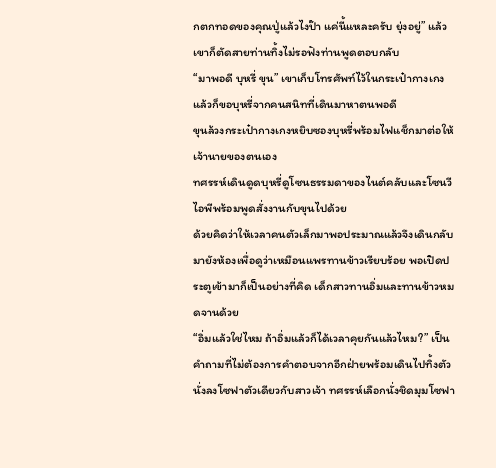กตกทอดของคุณปู่แล้วไงป๊า แค่นี้แหละครับ ยุ่งอยู่” แล้วเขาก็ตัดสายท่านทิ้งไม่รอฟังท่านพูดตอบกลับ
“มาพอดี บุหรี่ ขุน” เขาเก็บโทรศัพท์ไว้ในกระเป๋ากางเกงแล้วก็ขอบุหรี่จากคนสนิทที่เดินมาหาตนพอดี
ขุนล้วงกระเป๋ากางเกงหยิบซองบุหรี่พร้อมไฟแช็กมาต่อให้เจ้านายของตนเอง
ทศรรห์เดินดูดบุหรี่ดูโซนธรรมดาของไนต์คลับและโซนวีไอพีพร้อมพูดสั่งงานกับขุนไปด้วย
ด้วยคิดว่าให้เวลาคนตัวเล็กมาพอประมาณแล้วจึงเดินกลับมายังห้องเพื่อดูว่าเหมือนแพรทานข้าวเรียบร้อย พอเปิดประตูเข้ามาก็เป็นอย่างที่คิด เด็กสาวทานอิ่มและทานข้าวหมดจานด้วย
“อิ่มแล้วใช่ไหม ถ้าอิ่มแล้วก็ได้เวลาคุยกันแล้วไหม?” เป็นคำถามที่ไม่ต้องการคำตอบจากอีกฝ่ายพร้อมเดินไปทิ้งตัวนั่งลงโซฟาตัวเดียวกับสาวเจ้า ทศรรห์เลือกนั่งชิดมุมโซฟา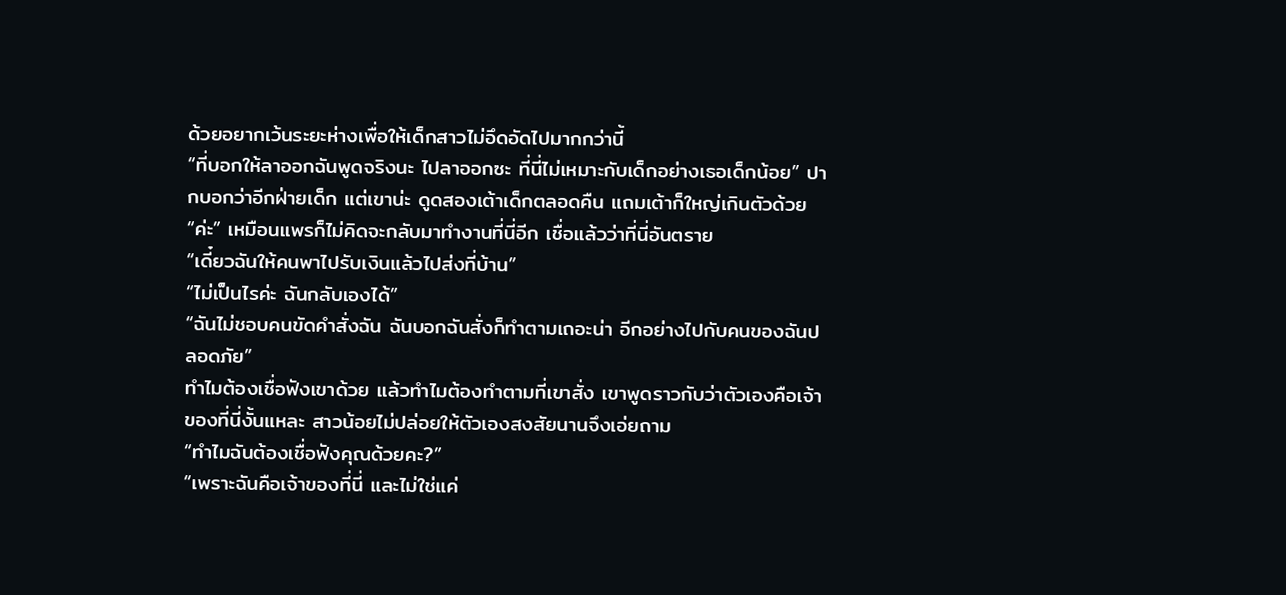ด้วยอยากเว้นระยะห่างเพื่อให้เด็กสาวไม่อึดอัดไปมากกว่านี้
“ที่บอกให้ลาออกฉันพูดจริงนะ ไปลาออกซะ ที่นี่ไม่เหมาะกับเด็กอย่างเธอเด็กน้อย” ปากบอกว่าอีกฝ่ายเด็ก แต่เขาน่ะ ดูดสองเต้าเด็กตลอดคืน แถมเต้าก็ใหญ่เกินตัวด้วย
“ค่ะ” เหมือนแพรก็ไม่คิดจะกลับมาทำงานที่นี่อีก เชื่อแล้วว่าที่นี่อันตราย
“เดี๋ยวฉันให้คนพาไปรับเงินแล้วไปส่งที่บ้าน”
“ไม่เป็นไรค่ะ ฉันกลับเองได้”
“ฉันไม่ชอบคนขัดคำสั่งฉัน ฉันบอกฉันสั่งก็ทำตามเถอะน่า อีกอย่างไปกับคนของฉันปลอดภัย”
ทำไมต้องเชื่อฟังเขาด้วย แล้วทำไมต้องทำตามที่เขาสั่ง เขาพูดราวกับว่าตัวเองคือเจ้าของที่นี่งั้นแหละ สาวน้อยไม่ปล่อยให้ตัวเองสงสัยนานจึงเอ่ยถาม
“ทำไมฉันต้องเชื่อฟังคุณด้วยคะ?”
“เพราะฉันคือเจ้าของที่นี่ และไม่ใช่แค่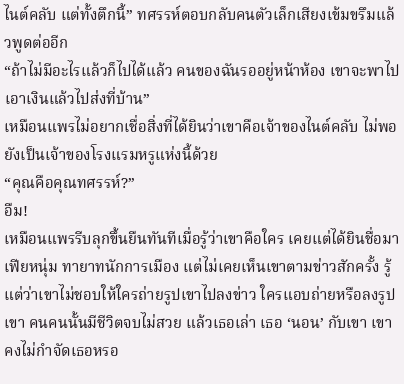ไนต์คลับ แต่ทั้งตึกนี้” ทศรรห์ตอบกลับคนตัวเล็กเสียงเข้มขรึมแล้วพูดต่ออีก
“ถ้าไม่มีอะไรแล้วก็ไปได้แล้ว คนของฉันรออยู่หน้าห้อง เขาจะพาไปเอาเงินแล้วไปส่งที่บ้าน”
เหมือนแพรไม่อยากเชื่อสิ่งที่ได้ยินว่าเขาคือเจ้าของไนต์คลับ ไม่พอยังเป็นเจ้าของโรงแรมหรูแห่งนี้ด้วย
“คุณคือคุณทศรรห์?”
อืม!
เหมือนแพรรีบลุกขึ้นยืนทันทีเมื่อรู้ว่าเขาคือใคร เคยแต่ได้ยินชื่อมาเฟียหนุ่ม ทายาทนักการเมือง แต่ไม่เคยเห็นเขาตามข่าวสักครั้ง รู้แต่ว่าเขาไม่ชอบให้ใครถ่ายรูปเขาไปลงข่าว ใครแอบถ่ายหรือลงรูปเขา คนคนนั้นมีชีวิตจบไม่สวย แล้วเธอเล่า เธอ ‘นอน’ กับเขา เขาคงไม่กำจัดเธอหรอ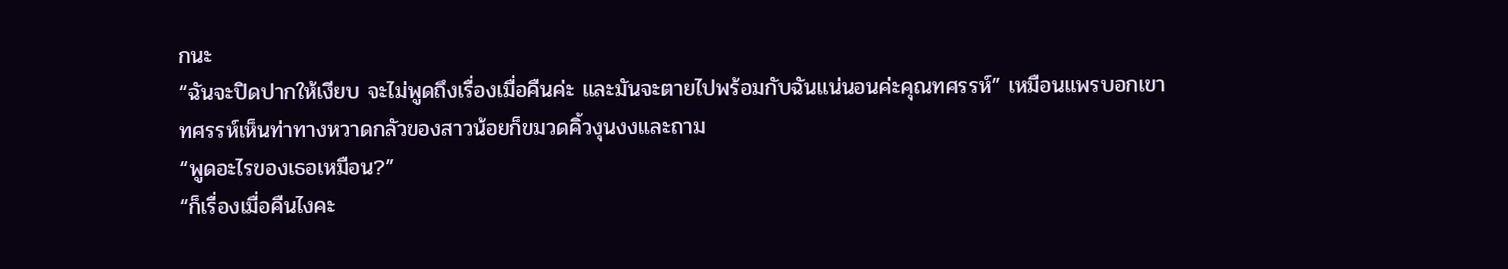กนะ
“ฉันจะปิดปากให้เงียบ จะไม่พูดถึงเรื่องเมื่อคืนค่ะ และมันจะตายไปพร้อมกับฉันแน่นอนค่ะคุณทศรรห์” เหมือนแพรบอกเขา
ทศรรห์เห็นท่าทางหวาดกลัวของสาวน้อยก็ขมวดคิ้วงุนงงและถาม
“พูดอะไรของเธอเหมือน?”
“ก็เรื่องเมื่อคืนไงคะ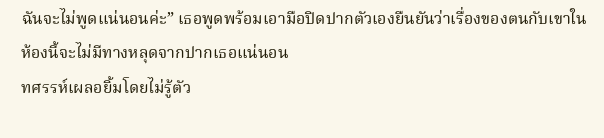ฉันจะไม่พูดแน่นอนค่ะ” เธอพูดพร้อมเอามือปิดปากตัวเองยืนยันว่าเรื่องของตนกับเขาในห้องนี้จะไม่มีทางหลุดจากปากเธอแน่นอน
ทศรรห์เผลอยิ้มโดยไม่รู้ตัว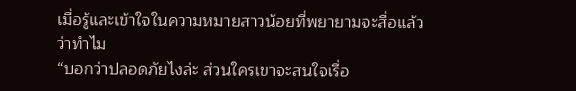เมื่อรู้และเข้าใจในความหมายสาวน้อยที่พยายามจะสื่อแล้วว่าทำไม
“บอกว่าปลอดภัยไงล่ะ ส่วนใครเขาจะสนใจเรื่อ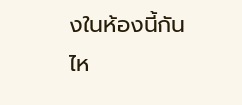งในห้องนี้กัน ไห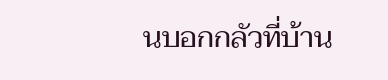นบอกกลัวที่บ้าน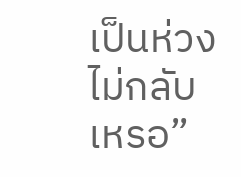เป็นห่วง ไม่กลับเหรอ”